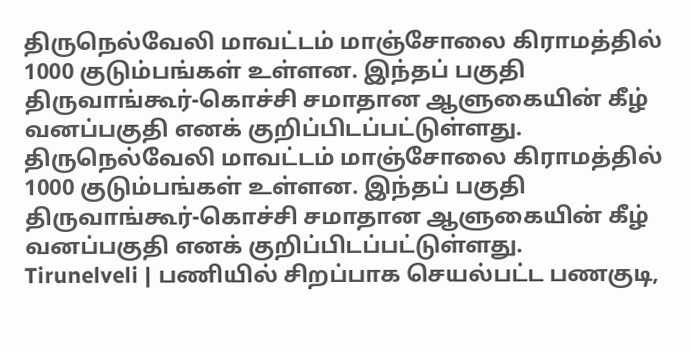திருநெல்வேலி மாவட்டம் மாஞ்சோலை கிராமத்தில் 1000 குடும்பங்கள் உள்ளன. இந்தப் பகுதி திருவாங்கூர்-கொச்சி சமாதான ஆளுகையின் கீழ் வனப்பகுதி எனக் குறிப்பிடப்பட்டுள்ளது.
திருநெல்வேலி மாவட்டம் மாஞ்சோலை கிராமத்தில் 1000 குடும்பங்கள் உள்ளன. இந்தப் பகுதி திருவாங்கூர்-கொச்சி சமாதான ஆளுகையின் கீழ் வனப்பகுதி எனக் குறிப்பிடப்பட்டுள்ளது.
Tirunelveli | பணியில் சிறப்பாக செயல்பட்ட பணகுடி,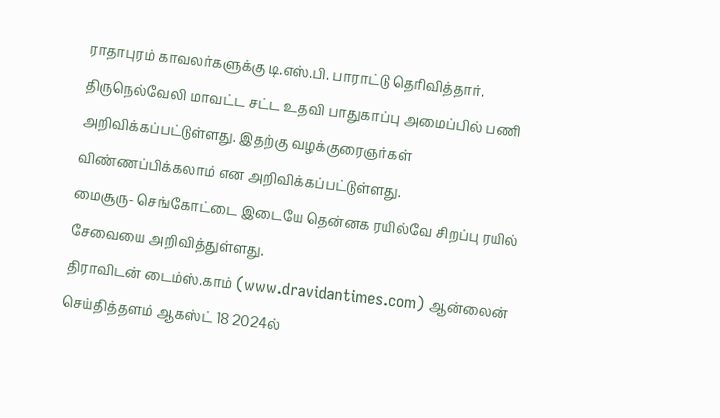ராதாபுரம் காவலர்களுக்கு டி.எஸ்.பி. பாராட்டு தெரிவித்தார்.
திருநெல்வேலி மாவட்ட சட்ட உதவி பாதுகாப்பு அமைப்பில் பணி அறிவிக்கப்பட்டுள்ளது. இதற்கு வழக்குரைஞர்கள் விண்ணப்பிக்கலாம் என அறிவிக்கப்பட்டுள்ளது.
மைசூரு- செங்கோட்டை இடையே தென்னக ரயில்வே சிறப்பு ரயில் சேவையை அறிவித்துள்ளது.
திராவிடன் டைம்ஸ்.காம் (www.dravidantimes.com) ஆன்லைன் செய்தித்தளம் ஆகஸ்ட் 18 2024ல்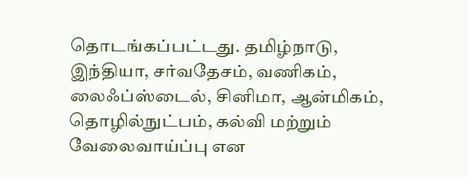தொடங்கப்பட்டது. தமிழ்நாடு, இந்தியா, சர்வதேசம், வணிகம், லைஃப்ஸ்டைல், சினிமா, ஆன்மிகம், தொழில்நுட்பம், கல்வி மற்றும் வேலைவாய்ப்பு என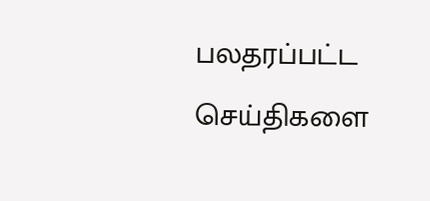பலதரப்பட்ட செய்திகளை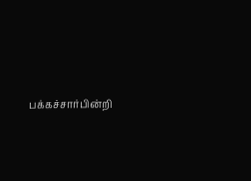பக்கச்சார்பின்றி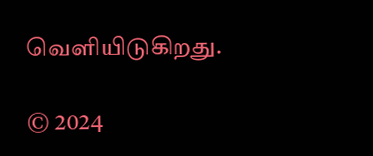வெளியிடுகிறது.

© 2024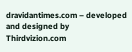dravidantimes.com – developed and designed by Thirdvizion.com